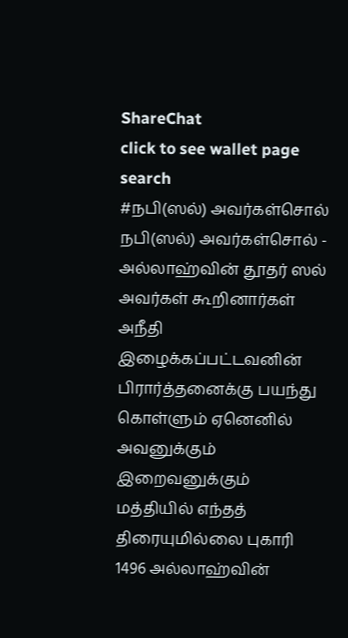ShareChat
click to see wallet page
search
#நபி(ஸல்) அவர்கள்சொல்
நபி(ஸல்) அவர்கள்சொல் - அல்லாஹ்வின் தூதர் ஸல் அவர்கள் கூறினார்கள்  அநீதி இழைக்கப்பட்டவனின் பிரார்த்தனைக்கு பயந்து கொள்ளும் ஏனெனில் அவனுக்கும் இறைவனுக்கும் மத்தியில் எந்தத் திரையுமில்லை புகாரி 1496 அல்லாஹ்வின்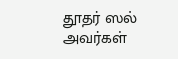தூதர் ஸல் அவர்கள்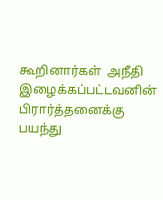கூறினார்கள்  அநீதி இழைக்கப்பட்டவனின் பிரார்த்தனைக்கு பயந்து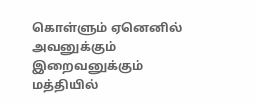கொள்ளும் ஏனெனில் அவனுக்கும் இறைவனுக்கும் மத்தியில்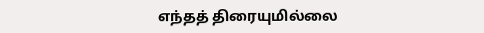எந்தத் திரையுமில்லை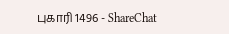புகாரி 1496 - ShareChat